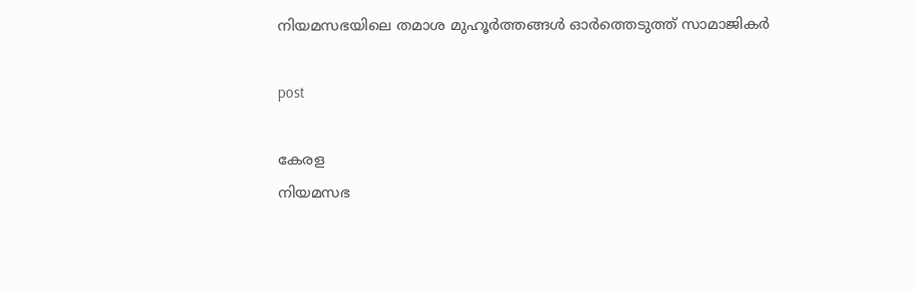നിയമസഭയിലെ തമാശ മുഹൂർത്തങ്ങൾ ഓർത്തെടുത്ത് സാമാജികർ

post

കേരള
നിയമസഭ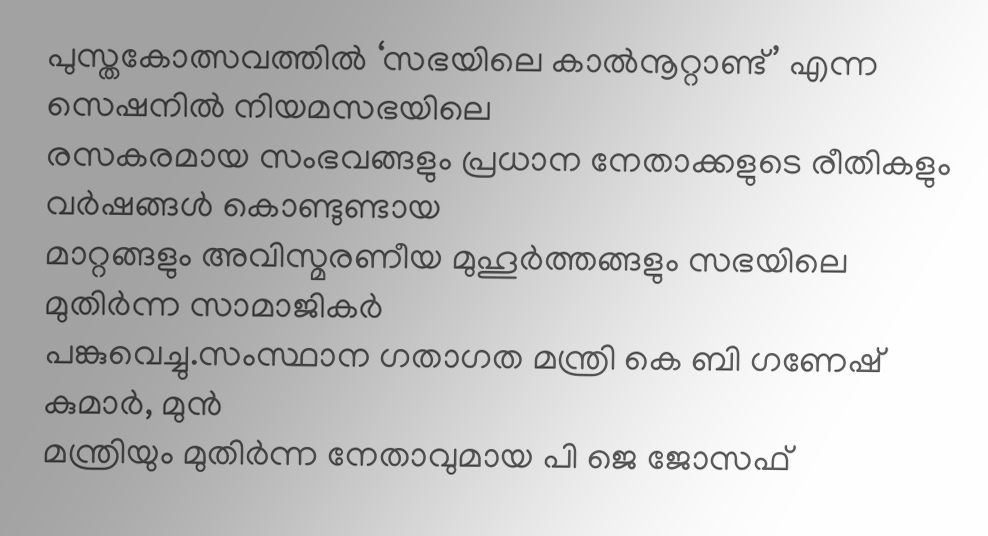പുസ്തകോത്സവത്തിൽ ‘സഭയിലെ കാൽനൂറ്റാണ്ട്’ എന്ന സെഷനിൽ നിയമസഭയിലെ
രസകരമായ സംഭവങ്ങളും പ്രധാന നേതാക്കളുടെ രീതികളും വർഷങ്ങൾ കൊണ്ടുണ്ടായ
മാറ്റങ്ങളും അവിസ്മരണീയ മുഹൂർത്തങ്ങളും സഭയിലെ മുതിർന്ന സാമാജികർ
പങ്കുവെച്ചു.സംസ്ഥാന ഗതാഗത മന്ത്രി കെ ബി ഗണേഷ് കുമാർ, മുൻ
മന്ത്രിയും മുതിർന്ന നേതാവുമായ പി ജെ ജോസഫ്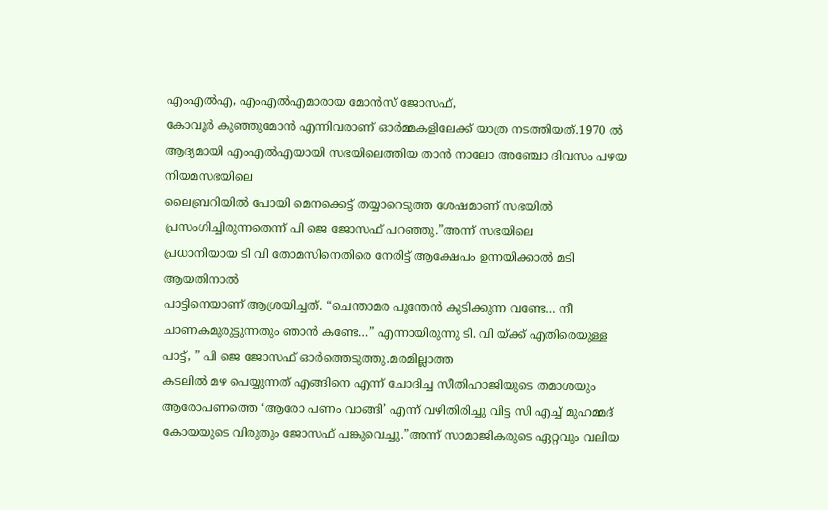എംഎൽഎ, എംഎൽഎമാരായ മോൻസ് ജോസഫ്,
കോവൂർ കുഞ്ഞുമോൻ എന്നിവരാണ് ഓർമ്മകളിലേക്ക് യാത്ര നടത്തിയത്.1970 ൽ
ആദ്യമായി എംഎൽഎയായി സഭയിലെത്തിയ താൻ നാലോ അഞ്ചോ ദിവസം പഴയ നിയമസഭയിലെ
ലൈബ്രറിയിൽ പോയി മെനക്കെട്ട് തയ്യാറെടുത്ത ശേഷമാണ് സഭയിൽ
പ്രസംഗിച്ചിരുന്നതെന്ന് പി ജെ ജോസഫ് പറഞ്ഞു.”അന്ന് സഭയിലെ
പ്രധാനിയായ ടി വി തോമസിനെതിരെ നേരിട്ട് ആക്ഷേപം ഉന്നയിക്കാൽ മടി ആയതിനാൽ
പാട്ടിനെയാണ് ആശ്രയിച്ചത്. “ചെന്താമര പൂന്തേൻ കുടിക്കുന്ന വണ്ടേ… നീ
ചാണകമുരുട്ടുന്നതും ഞാൻ കണ്ടേ…” എന്നായിരുന്നു ടി. വി യ്ക്ക് എതിരെയുള്ള
പാട്ട്, ” പി ജെ ജോസഫ് ഓർത്തെടുത്തു.മരമില്ലാത്ത
കടലിൽ മഴ പെയ്യുന്നത് എങ്ങിനെ എന്ന് ചോദിച്ച സീതിഹാജിയുടെ തമാശയും
ആരോപണത്തെ ‘ആരോ പണം വാങ്ങി’ എന്ന് വഴിതിരിച്ചു വിട്ട സി എച്ച് മുഹമ്മദ്
കോയയുടെ വിരുതും ജോസഫ് പങ്കുവെച്ചു.”അന്ന് സാമാജികരുടെ ഏറ്റവും വലിയ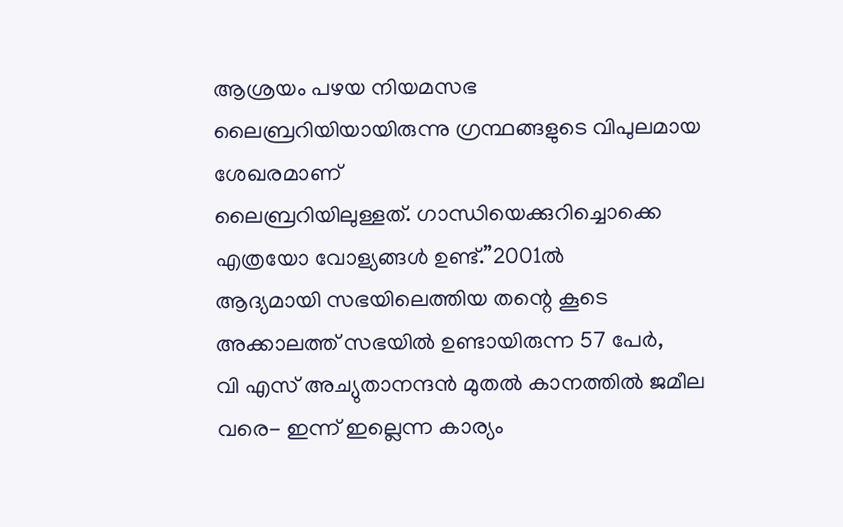ആശ്രയം പഴയ നിയമസഭ ലൈബ്രറിയിയായിരുന്നു ഗ്രന്ഥങ്ങളുടെ വിപുലമായ ശേഖരമാണ്
ലൈബ്രറിയിലുള്ളത്. ഗാന്ധിയെക്കുറിച്ചൊക്കെ എത്രയോ വോള്യങ്ങൾ ഉണ്ട്.”2001ൽ
ആദ്യമായി സഭയിലെത്തിയ തന്റെ കൂടെ അക്കാലത്ത് സഭയിൽ ഉണ്ടായിരുന്ന 57 പേർ,
വി എസ് അച്യുതാനന്ദൻ മുതൽ കാനത്തിൽ ജമീല വരെ- ഇന്ന് ഇല്ലെന്ന കാര്യം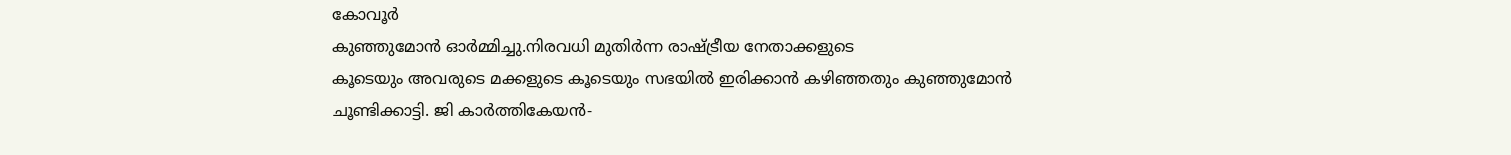കോവൂർ
കുഞ്ഞുമോൻ ഓർമ്മിച്ചു.നിരവധി മുതിർന്ന രാഷ്ട്രീയ നേതാക്കളുടെ
കൂടെയും അവരുടെ മക്കളുടെ കൂടെയും സഭയിൽ ഇരിക്കാൻ കഴിഞ്ഞതും കുഞ്ഞുമോൻ
ചൂണ്ടിക്കാട്ടി. ജി കാർത്തികേയൻ-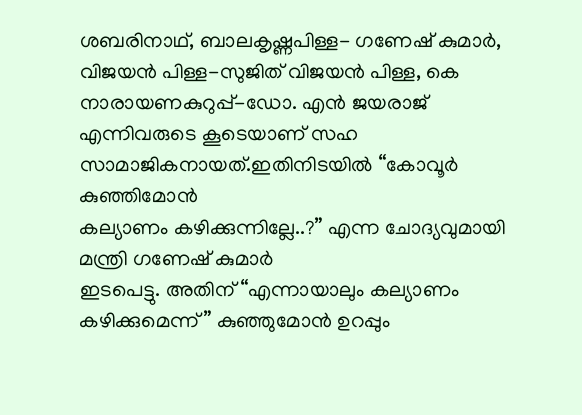ശബരിനാഥ്, ബാലകൃഷ്ണപിള്ള- ഗണേഷ് കുമാർ,
വിജയൻ പിള്ള-സുജിത് വിജയൻ പിള്ള, കെ നാരായണകുറുപ്പ്-ഡോ. എൻ ജയരാജ്‌
എന്നിവരുടെ കൂടെയാണ് സഹ സാമാജികനായത്.ഇതിനിടയിൽ “കോവൂർ കുഞ്ഞിമോൻ
കല്യാണം കഴിക്കുന്നില്ലേ..?” എന്ന ചോദ്യവുമായി മന്ത്രി ഗണേഷ് കുമാർ
ഇടപെട്ടു. അതിന് “എന്നായാലും കല്യാണം കഴിക്കുമെന്ന്” കുഞ്ഞുമോൻ ഉറപ്പും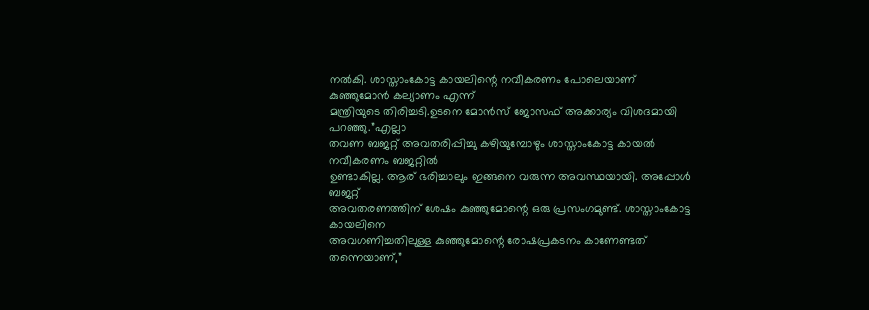നൽകി. ശാസ്താംകോട്ട കായലിന്റെ നവീകരണം പോലെയാണ് കുഞ്ഞുമോൻ കല്യാണം എന്ന്
മന്ത്രിയുടെ തിരിച്ചടി.ഉടനെ മോൻസ് ജോസഫ് അക്കാര്യം വിശദമായി പറഞ്ഞു.”എല്ലാ
തവണ ബജറ്റ് അവതരിപ്പിച്ചു കഴിയുമ്പോഴും ശാസ്താംകോട്ട കായൽ നവീകരണം ബജറ്റിൽ
ഉണ്ടാകില്ല. ആര് ഭരിച്ചാലും ഇങ്ങനെ വരുന്ന അവസ്ഥയായി. അപ്പോൾ ബജറ്റ്
അവതരണത്തിന് ശേഷം കുഞ്ഞുമോന്റെ ഒരു പ്രസംഗമുണ്ട്. ശാസ്താംകോട്ട കായലിനെ
അവഗണിച്ചതിലുള്ള കുഞ്ഞുമോന്റെ രോഷപ്രകടനം കാണേണ്ടത് തന്നെയാണ്,”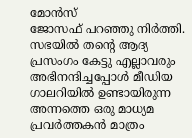മോൻസ്
ജോസഫ് പറഞ്ഞു നിർത്തി. സഭയിൽ തന്റെ ആദ്യ പ്രസംഗം കേട്ടു എല്ലാവരും
അഭിനന്ദിച്ചപ്പോൾ മീഡിയ ഗാലറിയിൽ ഉണ്ടായിരുന്ന അന്നത്തെ ഒരു മാധ്യമ
പ്രവർത്തകൻ മാത്രം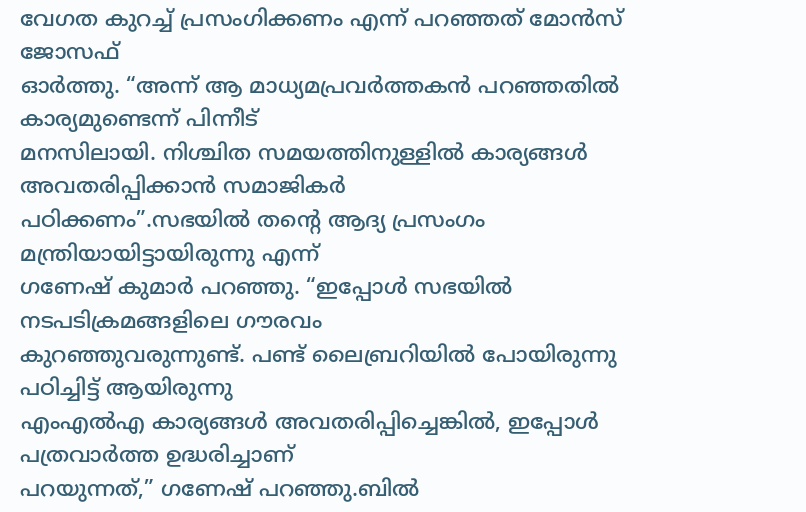വേഗത കുറച്ച് പ്രസംഗിക്കണം എന്ന് പറഞ്ഞത് മോൻസ് ജോസഫ്
ഓർത്തു. “അന്ന് ആ മാധ്യമപ്രവർത്തകൻ പറഞ്ഞതിൽ കാര്യമുണ്ടെന്ന് പിന്നീട്
മനസിലായി. നിശ്ചിത സമയത്തിനുള്ളിൽ കാര്യങ്ങൾ അവതരിപ്പിക്കാൻ സമാജികർ
പഠിക്കണം”.സഭയിൽ തന്റെ ആദ്യ പ്രസംഗം മന്ത്രിയായിട്ടായിരുന്നു എന്ന്
ഗണേഷ് കുമാർ പറഞ്ഞു. “ഇപ്പോൾ സഭയിൽ നടപടിക്രമങ്ങളിലെ ഗൗരവം
കുറഞ്ഞുവരുന്നുണ്ട്. പണ്ട് ലൈബ്രറിയിൽ പോയിരുന്നു പഠിച്ചിട്ട് ആയിരുന്നു
എംഎൽഎ കാര്യങ്ങൾ അവതരിപ്പിച്ചെങ്കിൽ, ഇപ്പോൾ പത്രവാർത്ത ഉദ്ധരിച്ചാണ്
പറയുന്നത്,” ഗണേഷ് പറഞ്ഞു.ബിൽ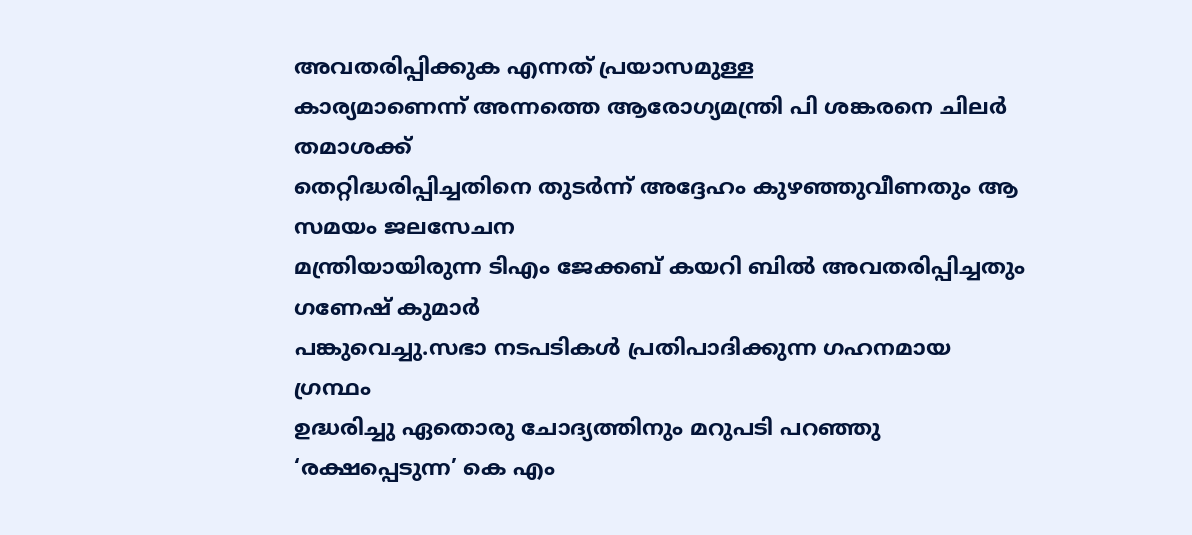അവതരിപ്പിക്കുക എന്നത് പ്രയാസമുള്ള
കാര്യമാണെന്ന് അന്നത്തെ ആരോഗ്യമന്ത്രി പി ശങ്കരനെ ചിലർ തമാശക്ക്
തെറ്റിദ്ധരിപ്പിച്ചതിനെ തുടർന്ന് അദ്ദേഹം കുഴഞ്ഞുവീണതും ആ സമയം ജലസേചന
മന്ത്രിയായിരുന്ന ടിഎം ജേക്കബ് കയറി ബിൽ അവതരിപ്പിച്ചതും ഗണേഷ് കുമാർ
പങ്കുവെച്ചു.സഭാ നടപടികൾ പ്രതിപാദിക്കുന്ന ഗഹനമായ ഗ്രന്ഥം
ഉദ്ധരിച്ചു ഏതൊരു ചോദ്യത്തിനും മറുപടി പറഞ്ഞു ‘രക്ഷപ്പെടുന്ന’ കെ എം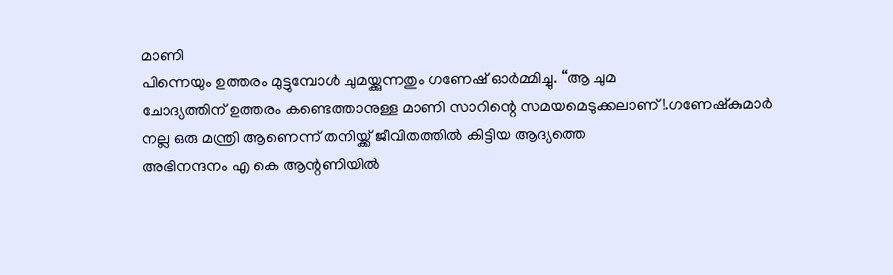മാണി
പിന്നെയും ഉത്തരം മുട്ടുമ്പോൾ ചുമയ്ക്കുന്നതും ഗണേഷ് ഓർമ്മിച്ചു. “ആ ചുമ
ചോദ്യത്തിന് ഉത്തരം കണ്ടെത്താനുള്ള മാണി സാറിന്റെ സമയമെടുക്കലാണ്!.ഗണേഷ്കുമാർ
നല്ല ഒരു മന്ത്രി ആണെന്ന് തനിയ്ക്ക് ജീവിതത്തിൽ കിട്ടിയ ആദ്യത്തെ
അഭിനന്ദനം എ കെ ആന്റണിയിൽ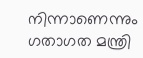നിന്നാണെന്നും ഗതാഗത മന്ത്രി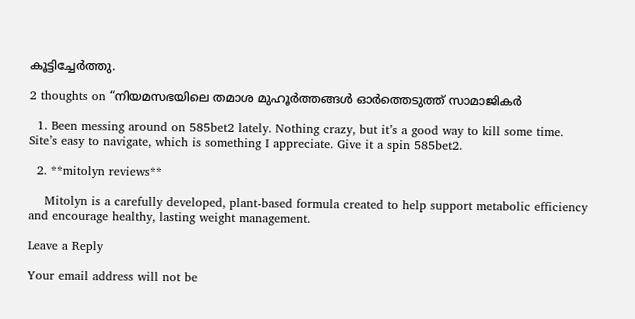കൂട്ടിച്ചേർത്തു.

2 thoughts on “നിയമസഭയിലെ തമാശ മുഹൂർത്തങ്ങൾ ഓർത്തെടുത്ത് സാമാജികർ

  1. Been messing around on 585bet2 lately. Nothing crazy, but it’s a good way to kill some time. Site’s easy to navigate, which is something I appreciate. Give it a spin 585bet2.

  2. **mitolyn reviews**

    Mitolyn is a carefully developed, plant-based formula created to help support metabolic efficiency and encourage healthy, lasting weight management.

Leave a Reply

Your email address will not be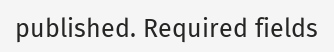published. Required fields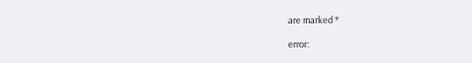are marked *

error: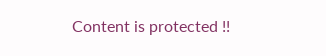Content is protected !!